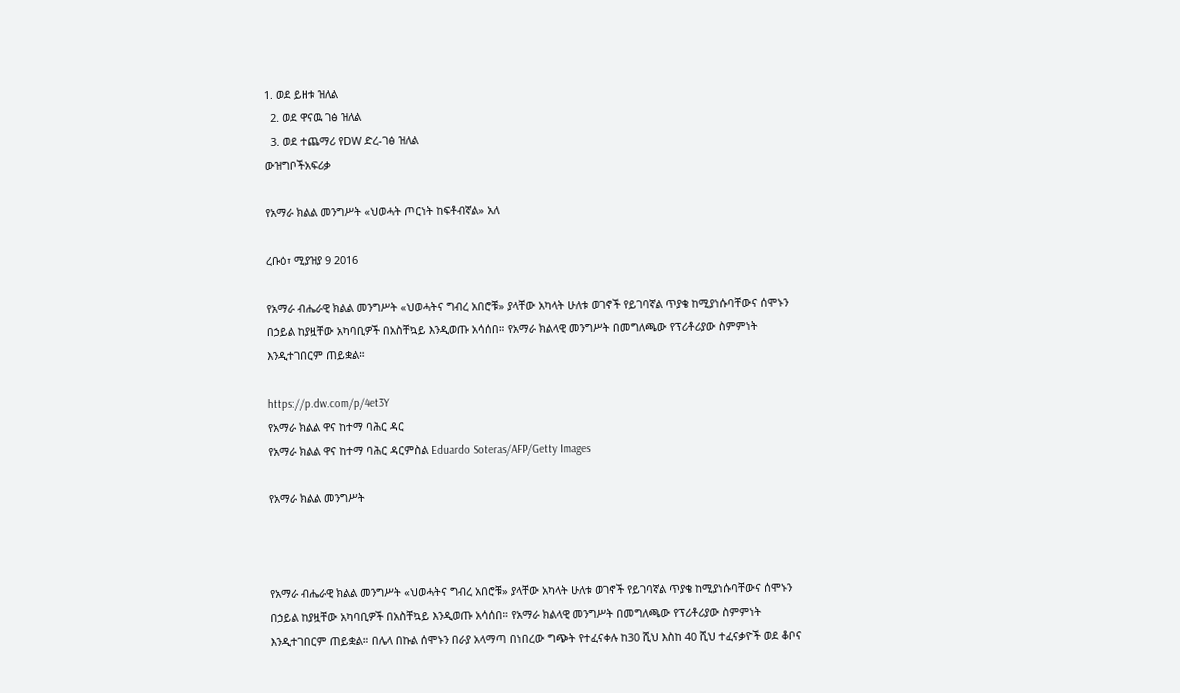1. ወደ ይዘቱ ዝለል
  2. ወደ ዋናዉ ገፅ ዝለል
  3. ወደ ተጨማሪ የDW ድረ-ገፅ ዝለል
ውዝግቦችአፍሪቃ

የአማራ ክልል መንግሥት «ህወሓት ጦርነት ከፍቶብኛል» አለ

ረቡዕ፣ ሚያዝያ 9 2016

የአማራ ብሔራዊ ክልል መንግሥት «ህወሓትና ግብረ አበሮቹ» ያላቸው አካላት ሁለቱ ወገኖች የይገባኛል ጥያቄ ከሚያነሱባቸውና ሰሞኑን በኃይል ከያዟቸው አካባቢዎች በአስቸኳይ እንዲወጡ አሳሰበ። የአማራ ክልላዊ መንግሥት በመግለጫው የፕሪቶሪያው ስምምነት እንዲተገበርም ጠይቋል።

https://p.dw.com/p/4et3Y
የአማራ ክልል ዋና ከተማ ባሕር ዳር
የአማራ ክልል ዋና ከተማ ባሕር ዳርምስል Eduardo Soteras/AFP/Getty Images

የአማራ ክልል መንግሥት



የአማራ ብሔራዊ ክልል መንግሥት «ህወሓትና ግብረ አበሮቹ» ያላቸው አካላት ሁለቱ ወገኖች የይገባኛል ጥያቄ ከሚያነሱባቸውና ሰሞኑን በኃይል ከያዟቸው አካባቢዎች በአስቸኳይ እንዲወጡ አሳሰበ። የአማራ ክልላዊ መንግሥት በመግለጫው የፕሪቶሪያው ስምምነት እንዲተገበርም ጠይቋል። በሌላ በኩል ሰሞኑን በራያ አላማጣ በነበረው ግጭት የተፈናቀሉ ከ30 ሺህ እስከ 40 ሺህ ተፈናቃዮች ወደ ቆቦና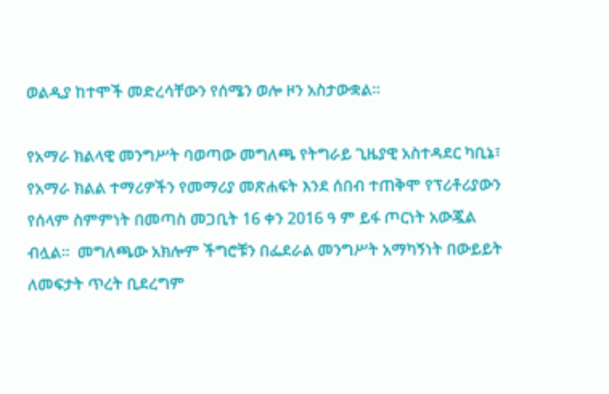ወልዲያ ከተሞች መድረሳቸውን የሰሜን ወሎ ዞን አስታውቋል።

የአማራ ክልላዊ መንግሥት ባወጣው መግለጫ የትግራይ ጊዜያዊ አስተዳደር ካቢኔ፣ የአማራ ክልል ተማሪዎችን የመማሪያ መጽሐፍት እንደ ሰበብ ተጠቅሞ የፕሪቶሪያውን የሰላም ስምምነት በመጣስ መጋቢት 16 ቀን 2016 ዓ ም ይፋ ጦርነት አውጇል ብሏል።  መግለጫው አክሎም ችግሮቹን በፌደራል መንግሥት አማካኝነት በውይይት ለመፍታት ጥረት ቢደረግም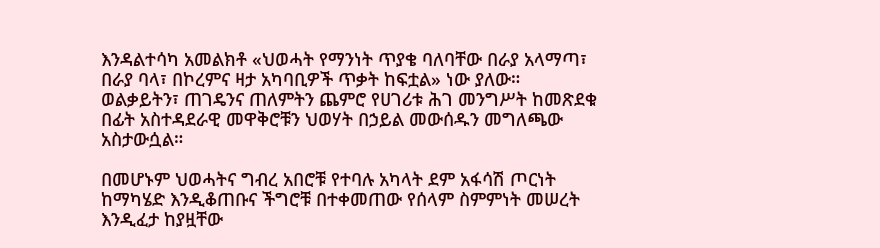እንዳልተሳካ አመልክቶ «ህወሓት የማንነት ጥያቄ ባለባቸው በራያ አላማጣ፣ በራያ ባላ፣ በኮረምና ዛታ አካባቢዎች ጥቃት ከፍቷል» ነው ያለው። ወልቃይትን፣ ጠገዴንና ጠለምትን ጨምሮ የሀገሪቱ ሕገ መንግሥት ከመጽደቁ በፊት አስተዳደራዊ መዋቅሮቹን ህወሃት በኃይል መውሰዱን መግለጫው አስታውሷል።

በመሆኑም ህወሓትና ግብረ አበሮቹ የተባሉ አካላት ደም አፋሳሽ ጦርነት ከማካሄድ እንዲቆጠቡና ችግሮቹ በተቀመጠው የሰላም ስምምነት መሠረት እንዲፈታ ከያዟቸው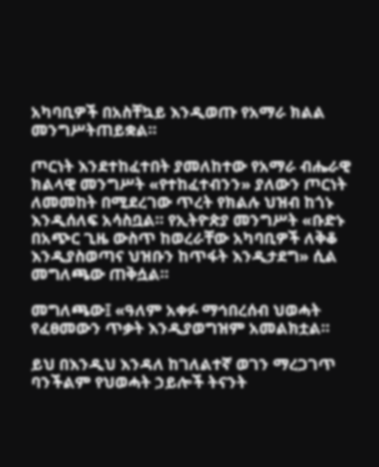አካባቢዎች በአስቸኳይ እንዲወጡ የአማራ ክልል መንግሥትጠይቋል።

ጦርነት እንደተከፈተበት ያመለከተው የአማራ ብሔራዊ ክልላዊ መንግሥት «የተከፈተብንን» ያለውን ጦርነት ለመመከት በሚደረገው ጥረት የክልሉ ህዝብ ከጎኑ እንዲሰለፍ አሳስቧል። የኢትዮጵያ መንግሥት «ቡድኑ በአጭር ጊዜ ውስጥ ከወረራቸው አካባቢዎች ለቅቆ እንዲያስወጣና ህዝቡን ከጥፋት እንዲታደግ» ሲል መግለጫው ጠቅሷል።

መግለጫው፤ «ዓለም አቀፉ ማኅበረሰብ ህወሓት የፈፀመውን ጥቃት እንዲያወግዝም አመልክቷል።

ይህ በእንዲህ እንዳለ ከገለልተኛ ወገን ማረጋገጥ ባንችልም የህወሓት ኃይሎች ትናንት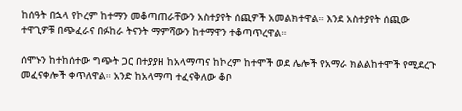ከሰዓት በኋላ የኮረም ከተማን መቆጣጠራቸውን አስተያየት ሰጪዎች አመልክተዋል። እንደ አስተያየት ሰጪው ተዋጊዎቹ በጭፈራና በፉከራ ትናንት ማምሻውን ከተማዋን ተቆጣጥረዋል።

ሰሞኑን ከተከሰተው ግጭት ጋር በተያያዘ ከአላማጣና ከኮረም ከተሞች ወደ ሌሎች የአማራ ክልልከተሞች የሚደረጉ መፈናቀሎች ቀጥለዋል። አንድ ከአላማጣ ተፈናቅለው ቆቦ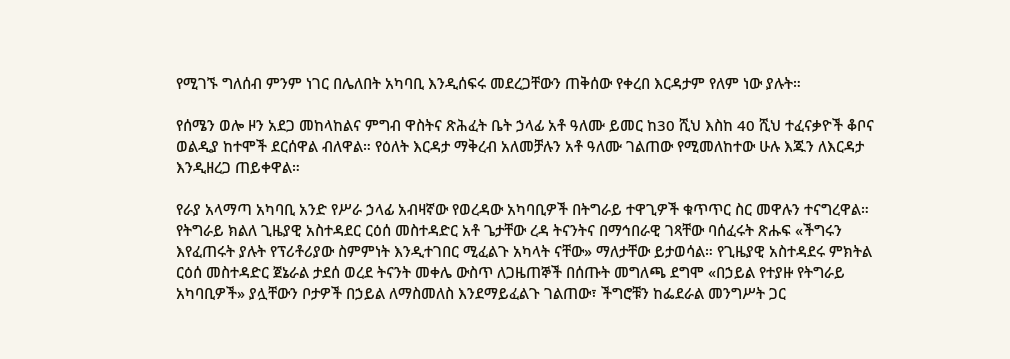የሚገኙ ግለሰብ ምንም ነገር በሌለበት አካባቢ እንዲሰፍሩ መደረጋቸውን ጠቅሰው የቀረበ እርዳታም የለም ነው ያሉት።

የሰሜን ወሎ ዞን አደጋ መከላከልና ምግብ ዋስትና ጽሕፈት ቤት ኃላፊ አቶ ዓለሙ ይመር ከ30 ሺህ እስከ 40 ሺህ ተፈናቃዮች ቆቦና ወልዲያ ከተሞች ደርሰዋል ብለዋል። የዕለት እርዳታ ማቅረብ አለመቻሉን አቶ ዓለሙ ገልጠው የሚመለከተው ሁሉ እጁን ለእርዳታ እንዲዘረጋ ጠይቀዋል።

የራያ አላማጣ አካባቢ አንድ የሥራ ኃላፊ አብዛኛው የወረዳው አካባቢዎች በትግራይ ተዋጊዎች ቁጥጥር ስር መዋሉን ተናግረዋል። የትግራይ ክልለ ጊዜያዊ አስተዳደር ርዕሰ መስተዳድር አቶ ጌታቸው ረዳ ትናንትና በማኅበራዊ ገጻቸው ባሰፈሩት ጽሑፍ «ችግሩን እየፈጠሩት ያሉት የፕሪቶሪያው ስምምነት እንዲተገበር ሚፈልጉ አካላት ናቸው» ማለታቸው ይታወሳል። የጊዜያዊ አስተዳደሩ ምክትል ርዕሰ መስተዳድር ጀኔራል ታደሰ ወረደ ትናንት መቀሌ ውስጥ ለጋዜጠኞች በሰጡት መግለጫ ደግሞ «በኃይል የተያዙ የትግራይ አካባቢዎች» ያሏቸውን ቦታዎች በኃይል ለማስመለስ እንደማይፈልጉ ገልጠው፣ ችግሮቹን ከፌደራል መንግሥት ጋር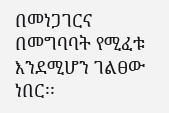በመነጋገርና በመግባባት የሚፈቱ እንደሚሆን ገልፀው ነበር፡፡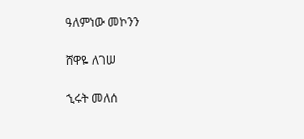ዓለምነው መኮንን

ሸዋዬ ለገሠ

ኂሩት መለሰ